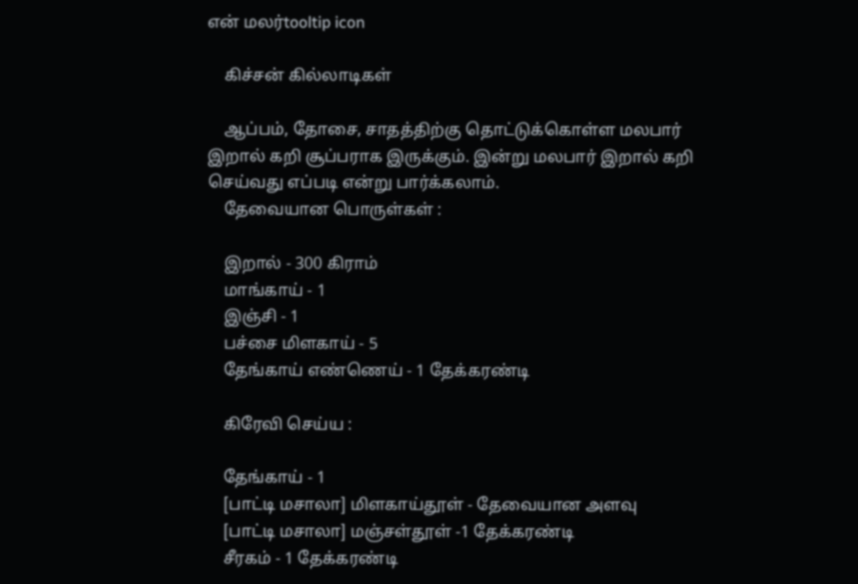என் மலர்tooltip icon

    கிச்சன் கில்லாடிகள்

    ஆப்பம், தோசை, சாதத்திற்கு தொட்டுக்கொள்ள மலபார் இறால் கறி சூப்பராக இருக்கும். இன்று மலபார் இறால் கறி செய்வது எப்படி என்று பார்க்கலாம்.
    தேவையான பொருள்கள் :

    இறால் - 300 கிராம்
    மாங்காய் - 1
    இஞ்சி - 1
    பச்சை மிளகாய் - 5
    தேங்காய் எண்ணெய் - 1 தேக்கரண்டி

    கிரேவி செய்ய :

    தேங்காய் - 1
    [பாட்டி மசாலா] மிளகாய்தூள் - தேவையான அளவு
    [பாட்டி மசாலா] மஞ்சள்தூள் -1 தேக்கரண்டி
    சீரகம் - 1 தேக்கரண்டி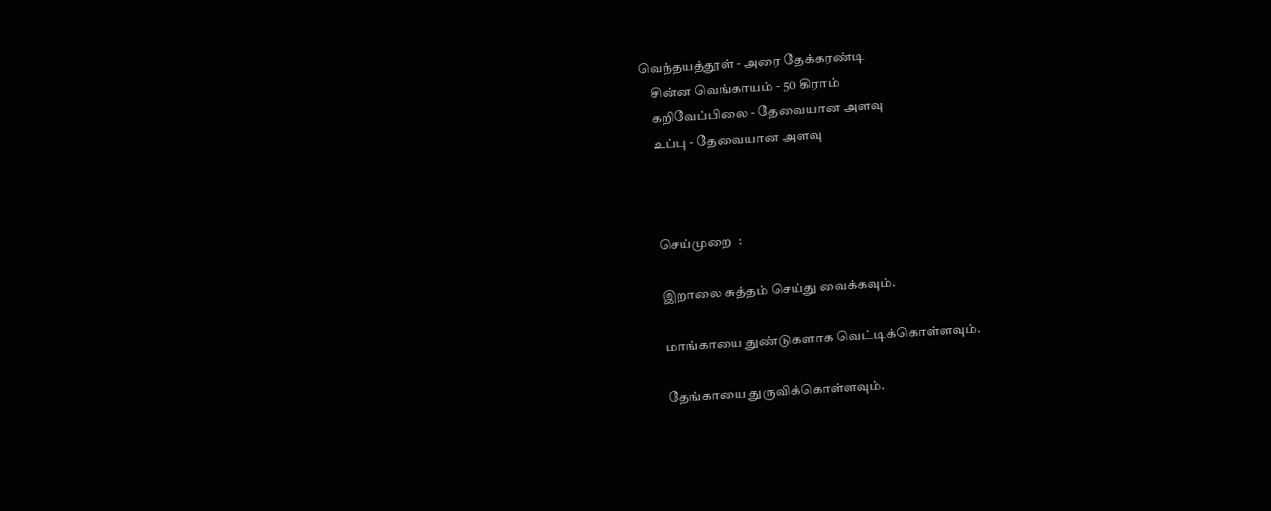வெந்தயத்தூள் - அரை தேக்கரண்டி
    சின்ன வெங்காயம் - 50 கிராம்
    கறிவேப்பிலை - தேவையான அளவு
    உப்பு - தேவையான அளவு



    செய்முறை  :

    இறாலை சுத்தம் செய்து வைக்கவும்.

    மாங்காயை துண்டுகளாக வெட்டிக்கொள்ளவும்.

    தேங்காயை துருவிக்கொள்ளவும்.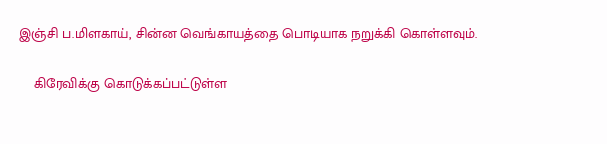இஞ்சி ப.மிளகாய், சின்ன வெங்காயத்தை பொடியாக நறுக்கி கொள்ளவும்.

    கிரேவிக்கு கொடுக்கப்பட்டுள்ள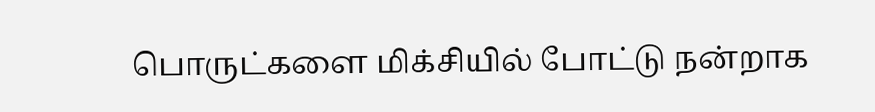பொருட்களை மிக்சியில் போட்டு நன்றாக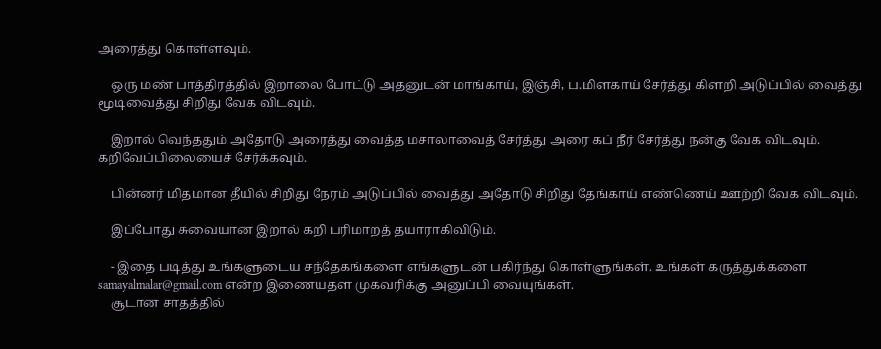அரைத்து கொள்ளவும்.

    ஒரு மண் பாத்திரத்தில் இறாலை போட்டு அதனுடன் மாங்காய், இஞ்சி, ப.மிளகாய் சேர்த்து கிளறி அடுப்பில் வைத்து மூடிவைத்து சிறிது வேக விடவும்.

    இறால் வெந்ததும் அதோடு அரைத்து வைத்த மசாலாவைத் சேர்த்து அரை கப் நீர் சேர்த்து நன்கு வேக விடவும். கறிவேப்பிலையைச் சேர்க்கவும்.

    பின்னர் மிதமான தீயில் சிறிது நேரம் அடுப்பில் வைத்து அதோடு சிறிது தேங்காய் எண்ணெய் ஊற்றி வேக விடவும்.

    இப்போது சுவையான இறால் கறி பரிமாறத் தயாராகிவிடும்.

    - இதை படித்து உங்களுடைய சந்தேகங்களை எங்களுடன் பகிர்ந்து கொள்ளுங்கள். உங்கள் கருத்துக்களை samayalmalar@gmail.com என்ற இணையதள முகவரிக்கு அனுப்பி வையுங்கள்.
    சூடான சாதத்தில்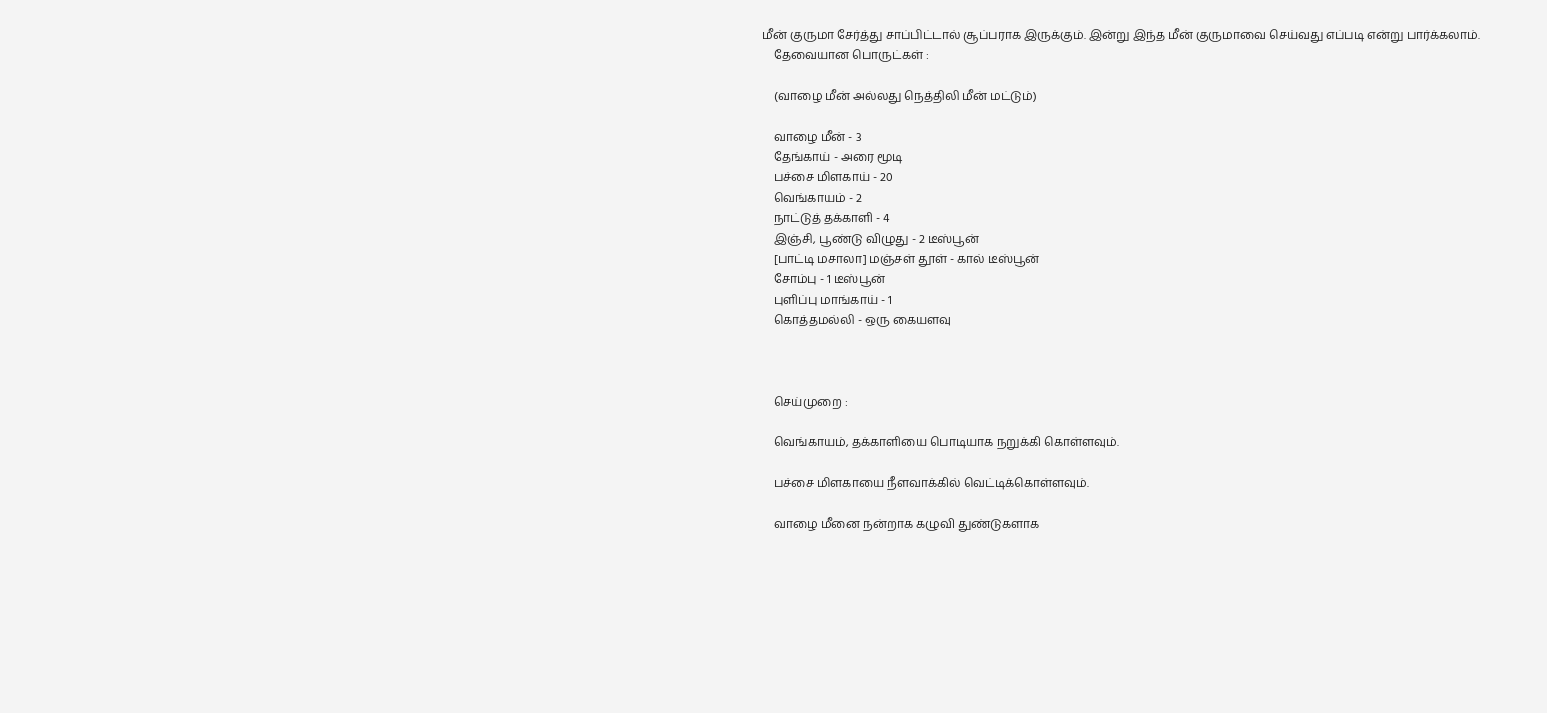மீன் குருமா சேர்த்து சாப்பிட்டால் சூப்பராக இருக்கும். இன்று இந்த மீன் குருமாவை செய்வது எப்படி என்று பார்க்கலாம்.
    தேவையான பொருட்கள் :

    (வாழை மீன் அல்லது நெத்திலி மீன் மட்டும்)

    வாழை மீன் - 3
    தேங்காய் - அரை மூடி
    பச்சை மிளகாய் - 20
    வெங்காயம் - 2
    நாட்டுத் தக்காளி - 4
    இஞ்சி, பூண்டு விழுது - 2 டீஸ்பூன்
    [பாட்டி மசாலா] மஞ்சள் தூள் - கால் டீஸ்பூன்
    சோம்பு - 1 டீஸ்பூன்
    புளிப்பு மாங்காய் - 1
    கொத்தமல்லி - ஒரு கையளவு



    செய்முறை :

    வெங்காயம், தக்காளியை பொடியாக நறுக்கி கொள்ளவும்.

    பச்சை மிளகாயை நீளவாக்கில் வெட்டிக்கொள்ளவும்.

    வாழை மீனை நன்றாக கழுவி துண்டுகளாக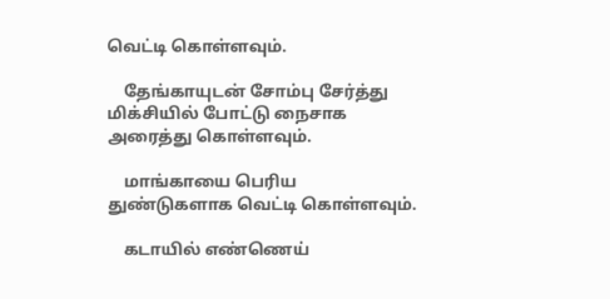வெட்டி கொள்ளவும்.

    தேங்காயுடன் சோம்பு சேர்த்து மிக்சியில் போட்டு நைசாக அரைத்து கொள்ளவும்.

    மாங்காயை பெரிய துண்டுகளாக வெட்டி கொள்ளவும்.

    கடாயில் எண்ணெய்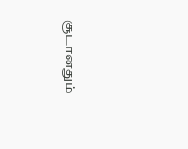சூடானதும்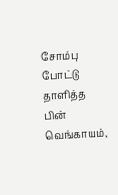சோம்பு போட்டு தாளித்த பின் வெங்காயம்,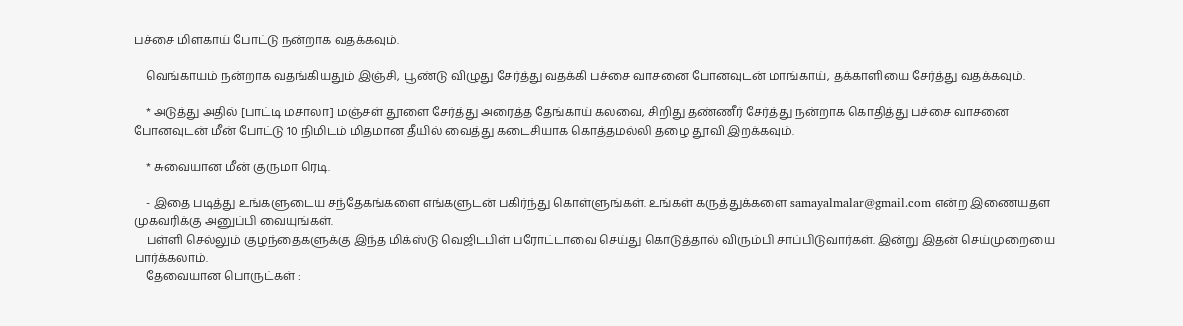பச்சை மிளகாய் போட்டு நன்றாக வதக்கவும்.

    வெங்காயம் நன்றாக வதங்கியதும் இஞ்சி, பூண்டு விழுது சேர்த்து வதக்கி பச்சை வாசனை போனவுடன் மாங்காய், தக்காளியை சேர்த்து வதக்கவும்.

    * அடுத்து அதில் [பாட்டி மசாலா] மஞ்சள் தூளை சேர்த்து அரைத்த தேங்காய் கலவை, சிறிது தண்ணீர் சேர்த்து நன்றாக கொதித்து பச்சை வாசனை போனவுடன் மீன் போட்டு 10 நிமிடம் மிதமான தீயில் வைத்து கடைசியாக கொத்தமல்லி தழை தூவி இறக்கவும்.

    * சுவையான மீன் குருமா ரெடி.

    - இதை படித்து உங்களுடைய சந்தேகங்களை எங்களுடன் பகிர்ந்து கொள்ளுங்கள். உங்கள் கருத்துக்களை samayalmalar@gmail.com என்ற இணையதள முகவரிக்கு அனுப்பி வையுங்கள்.
    பள்ளி செல்லும் குழந்தைகளுக்கு இந்த மிக்ஸ்டு வெஜிடபிள் பரோட்டாவை செய்து கொடுத்தால் விரும்பி சாப்பிடுவார்கள். இன்று இதன் செய்முறையை பார்க்கலாம்.
    தேவையான பொருட்கள் :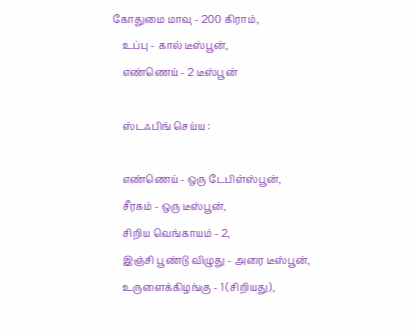கோதுமை மாவு - 200 கிராம்,
    உப்பு - கால் டீஸ்பூன்,
    எண்ணெய் - 2 டீஸ்பூன்

    ஸ்டஃபிங் செய்ய :

    எண்ணெய் - ஒரு டேபிள்ஸ்பூன்,
    சீரகம் - ஒரு டீஸ்பூன்,
    சிறிய வெங்காயம் - 2,
    இஞ்சி பூண்டு விழுது - அரை டீஸ்பூன்,
    உருளைக்கிழங்கு - 1 (சிறியது),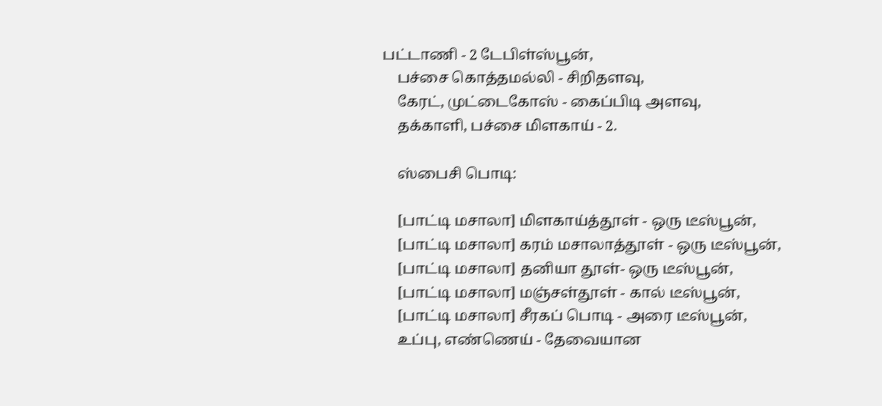பட்டாணி - 2 டேபிள்ஸ்பூன்,
    பச்சை கொத்தமல்லி - சிறிதளவு,
    கேரட், முட்டைகோஸ் - கைப்பிடி அளவு,
    தக்காளி, பச்சை மிளகாய் - 2.

    ஸ்பைசி பொடி:

    [பாட்டி மசாலா] மிளகாய்த்தூள் - ஒரு டீஸ்பூன்,
    [பாட்டி மசாலா] கரம் மசாலாத்தூள் - ஒரு டீஸ்பூன்,
    [பாட்டி மசாலா] தனியா தூள்- ஒரு டீஸ்பூன்,
    [பாட்டி மசாலா] மஞ்சள்தூள் - கால் டீஸ்பூன்,
    [பாட்டி மசாலா] சீரகப் பொடி - அரை டீஸ்பூன்,
    உப்பு, எண்ணெய் - தேவையான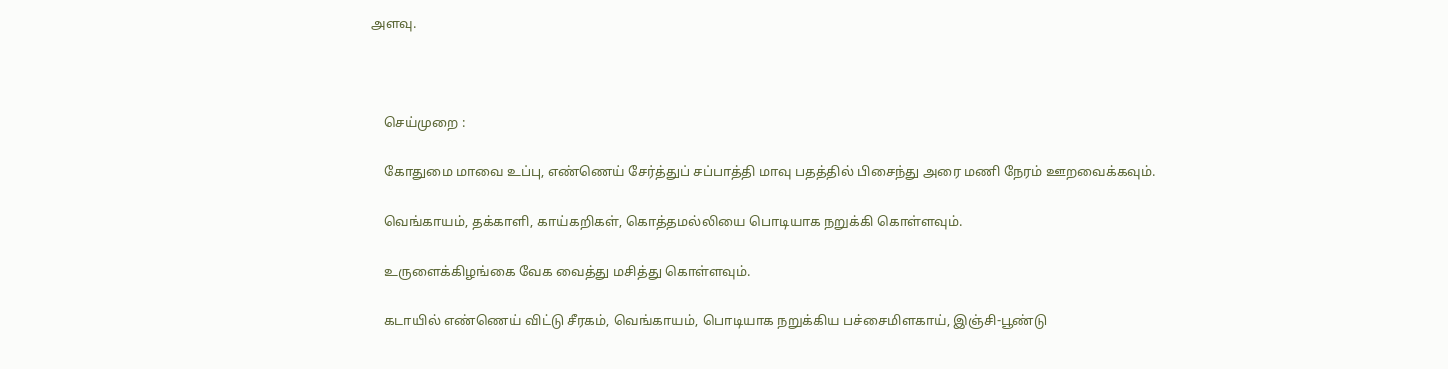அளவு.



    செய்முறை :

    கோதுமை மாவை உப்பு, எண்ணெய் சேர்த்துப் சப்பாத்தி மாவு பதத்தில் பிசைந்து அரை மணி நேரம் ஊறவைக்கவும்.

    வெங்காயம், தக்காளி, காய்கறிகள், கொத்தமல்லியை பொடியாக நறுக்கி கொள்ளவும்.

    உருளைக்கிழங்கை வேக வைத்து மசித்து கொள்ளவும்.

    கடாயில் எண்ணெய் விட்டு சீரகம், வெங்காயம், பொடியாக நறுக்கிய பச்சைமிளகாய், இஞ்சி-பூண்டு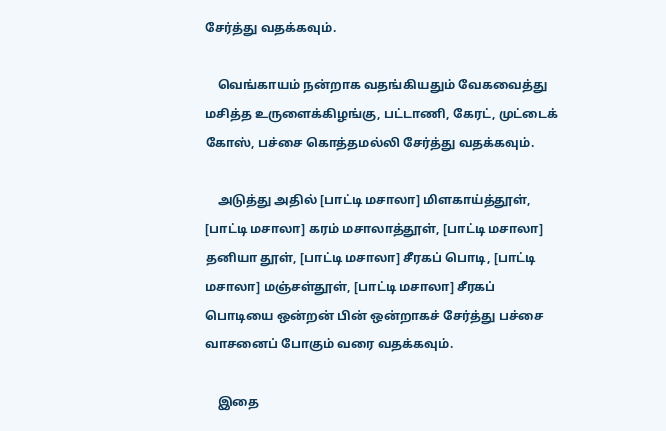சேர்த்து வதக்கவும்.

    வெங்காயம் நன்றாக வதங்கியதும் வேகவைத்து மசித்த உருளைக்கிழங்கு, பட்டாணி, கேரட், முட்டைக் கோஸ், பச்சை கொத்தமல்லி சேர்த்து வதக்கவும்.

    அடுத்து அதில் [பாட்டி மசாலா] மிளகாய்த்தூள், [பாட்டி மசாலா] கரம் மசாலாத்தூள், [பாட்டி மசாலா] தனியா தூள், [பாட்டி மசாலா] சீரகப் பொடி, [பாட்டி மசாலா] மஞ்சள்தூள், [பாட்டி மசாலா] சீரகப் பொடியை ஒன்றன் பின் ஒன்றாகச் சேர்த்து பச்சை வாசனைப் போகும் வரை வதக்கவும்.

    இதை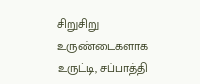சிறுசிறு உருண்டைகளாக உருட்டி, சப்பாத்தி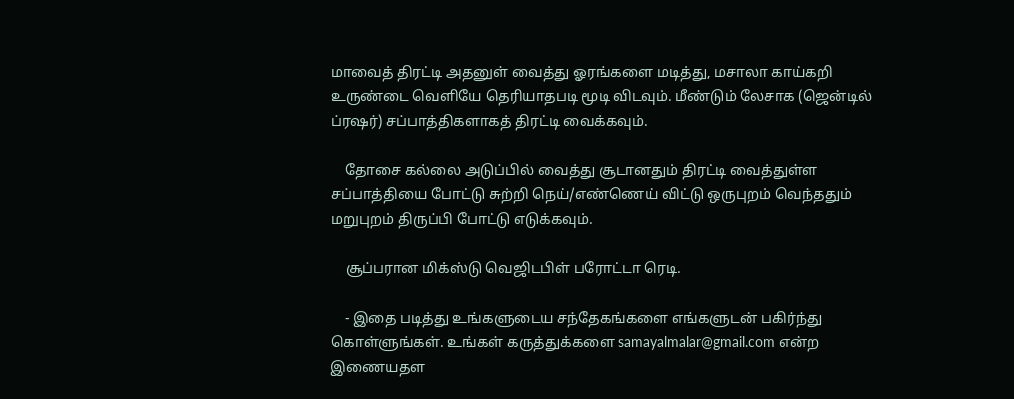மாவைத் திரட்டி அதனுள் வைத்து ஓரங்களை மடித்து, மசாலா காய்கறி உருண்டை வெளியே தெரியாதபடி மூடி விடவும். மீண்டும் லேசாக (ஜென்டில் ப்ரஷர்) சப்பாத்திகளாகத் திரட்டி வைக்கவும்.

    தோசை கல்லை அடுப்பில் வைத்து சூடானதும் திரட்டி வைத்துள்ள சப்பாத்தியை போட்டு சுற்றி நெய்/எண்ணெய் விட்டு ஒருபுறம் வெந்ததும் மறுபுறம் திருப்பி போட்டு எடுக்கவும்.

    சூப்பரான மிக்ஸ்டு வெஜிடபிள் பரோட்டா ரெடி.

    - இதை படித்து உங்களுடைய சந்தேகங்களை எங்களுடன் பகிர்ந்து கொள்ளுங்கள். உங்கள் கருத்துக்களை samayalmalar@gmail.com என்ற இணையதள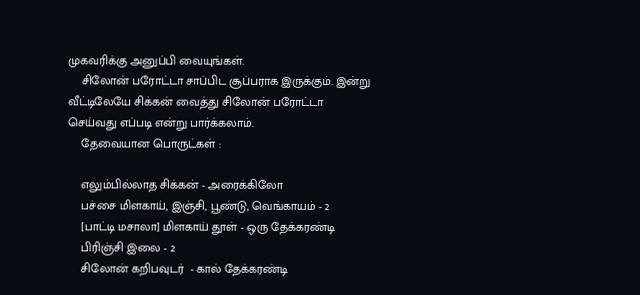முகவரிக்கு அனுப்பி வையுங்கள்.
    சிலோன் பரோட்டா சாப்பிட சூப்பராக இருக்கும். இன்று வீட்டிலேயே சிக்கன் வைத்து சிலோன் பரோட்டா செய்வது எப்படி என்று பார்க்கலாம்.
    தேவையான பொருட்கள் :

    எலும்பில்லாத சிக்கன் - அரைக்கிலோ
    பச்சை மிளகாய், இஞ்சி, பூண்டு, வெங்காயம் - 2
    [பாட்டி மசாலா] மிளகாய் தூள் - ஒரு தேக்கரண்டி
    பிரிஞ்சி இலை - 2
    சிலோன் கறிபவுடர்  - கால் தேக்கரண்டி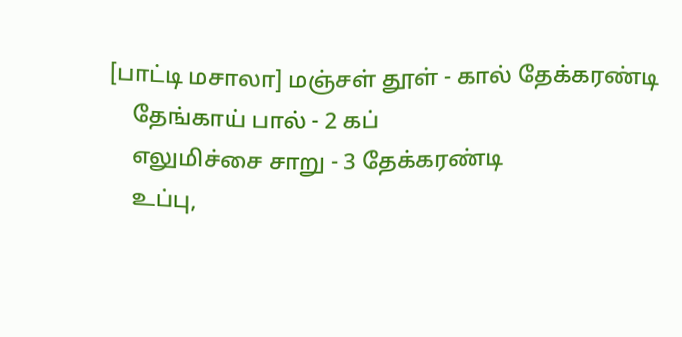[பாட்டி மசாலா] மஞ்சள் தூள் - கால் தேக்கரண்டி
    தேங்காய் பால் - 2 கப்
    எலுமிச்சை சாறு - 3 தேக்கரண்டி
    உப்பு,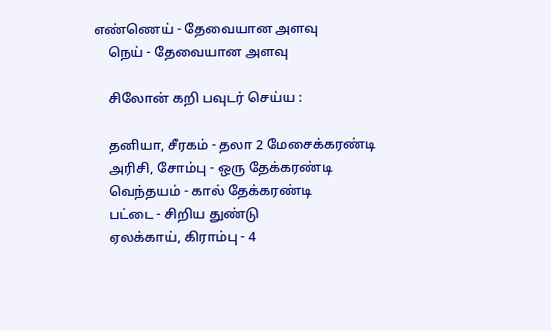எண்ணெய் - தேவையான அளவு
    நெய் - தேவையான அளவு

    சிலோன் கறி பவுடர் செய்ய :

    தனியா, சீரகம் - தலா 2 மேசைக்கரண்டி
    அரிசி, சோம்பு - ஒரு தேக்கரண்டி
    வெந்தயம் - கால் தேக்கரண்டி
    பட்டை - சிறிய துண்டு
    ஏலக்காய், கிராம்பு - 4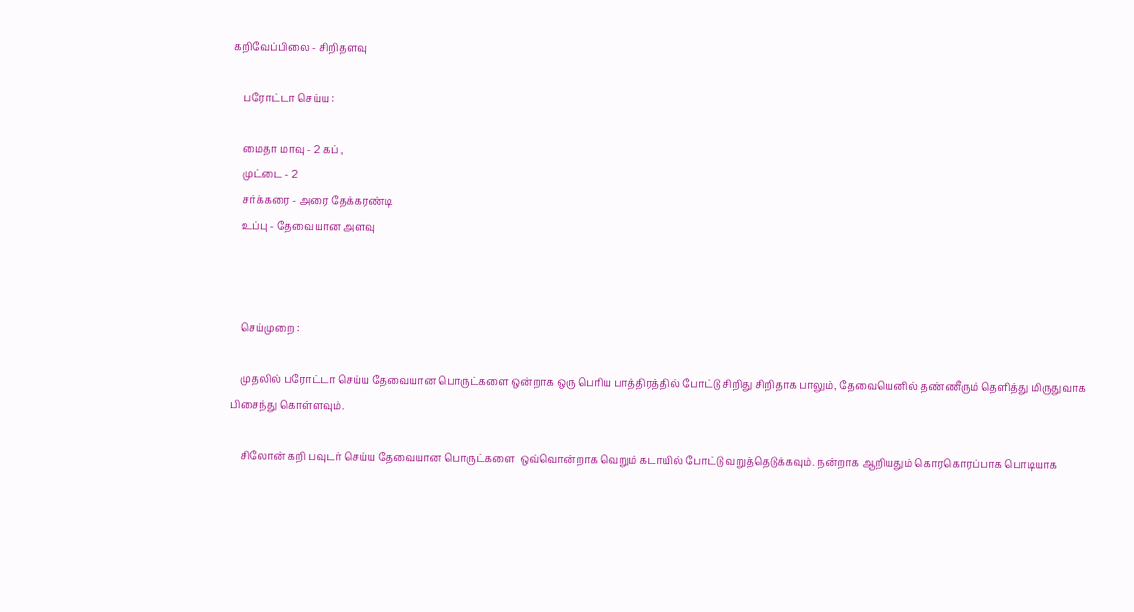கறிவேப்பிலை - சிறிதளவு

    பரோட்டா செய்ய :

    மைதா மாவு - 2 கப் ,
    முட்டை - 2
    சர்க்கரை - அரை தேக்கரண்டி
    உப்பு - தேவையான அளவு



    செய்முறை :

    முதலில் பரோட்டா செய்ய தேவையான பொருட்களை ஒன்றாக ஒரு பெரிய பாத்திரத்தில் போட்டு சிறிது சிறிதாக பாலும், தேவையெனில் தண்ணீரும் தெளித்து மிருதுவாக பிசைந்து கொள்ளவும்.

    சிலோன் கறி பவுடர் செய்ய தேவையான பொருட்களை  ஒவ்வொன்றாக வெறும் கடாயில் போட்டு வறுத்தெடுக்கவும். நன்றாக ஆறியதும் கொரகொரப்பாக பொடியாக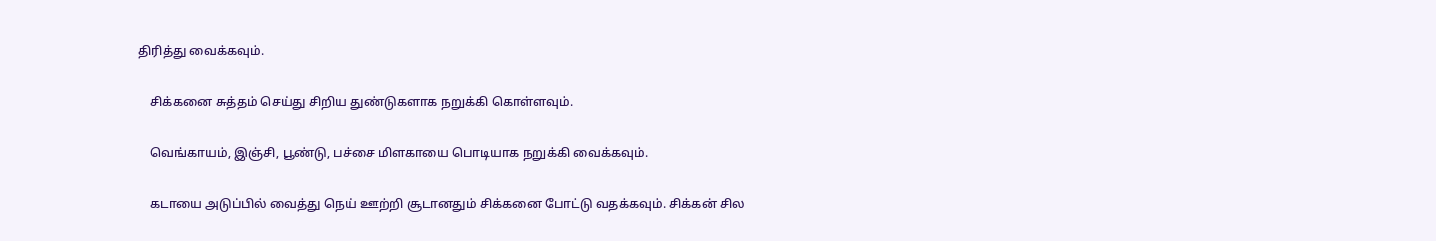திரித்து வைக்கவும்.

    சிக்கனை சுத்தம் செய்து சிறிய துண்டுகளாக நறுக்கி கொள்ளவும்.

    வெங்காயம், இஞ்சி, பூண்டு, பச்சை மிளகாயை பொடியாக நறுக்கி வைக்கவும்.

    கடாயை அடுப்பில் வைத்து நெய் ஊற்றி சூடானதும் சிக்கனை போட்டு வதக்கவும். சிக்கன் சில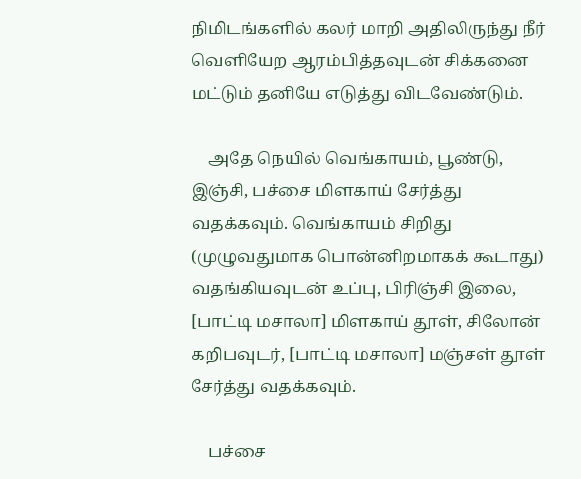நிமிடங்களில் கலர் மாறி அதிலிருந்து நீர் வெளியேற ஆரம்பித்தவுடன் சிக்கனை மட்டும் தனியே எடுத்து விடவேண்டும்.

    அதே நெயில் வெங்காயம், பூண்டு, இஞ்சி, பச்சை மிளகாய் சேர்த்து வதக்கவும். வெங்காயம் சிறிது (முழுவதுமாக பொன்னிறமாகக் கூடாது) வதங்கியவுடன் உப்பு, பிரிஞ்சி இலை, [பாட்டி மசாலா] மிளகாய் தூள், சிலோன் கறிபவுடர், [பாட்டி மசாலா] மஞ்சள் தூள் சேர்த்து வதக்கவும்.

    பச்சை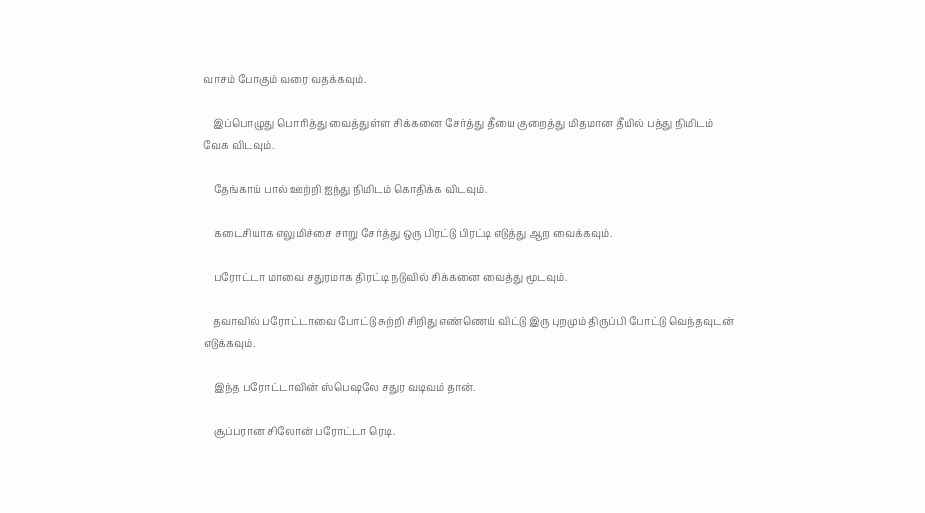வாசம் போகும் வரை வதக்கவும்.

    இப்பொழுது பொரித்து வைத்துள்ள சிக்கனை சேர்த்து தீயை குறைத்து மிதமான தீயில் பத்து நிமிடம் வேக விடவும்.

    தேங்காய் பால் ஊற்றி ஐந்து நிமிடம் கொதிக்க விடவும்.

    கடைசியாக எலுமிச்சை சாறு சேர்த்து ஒரு பிரட்டு பிரட்டி எடுத்து ஆற வைக்கவும்.

    பரோட்டா மாவை சதுரமாக திரட்டி நடுவில் சிக்கனை வைத்து மூடவும்.

    தவாவில் பரோட்டாவை போட்டு சுற்றி சிறிது எண்ணெய் விட்டு இரு புறமும் திருப்பி போட்டு வெந்தவுடன் எடுக்கவும்.

    இந்த பரோட்டாவின் ஸ்பெஷலே சதுர வடிவம் தான்.

    சூப்பரான சிலோன் பரோட்டா ரெடி.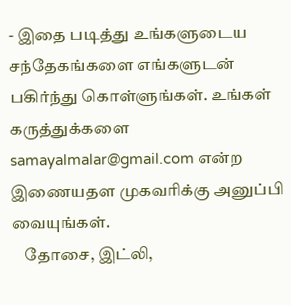- இதை படித்து உங்களுடைய சந்தேகங்களை எங்களுடன் பகிர்ந்து கொள்ளுங்கள். உங்கள் கருத்துக்களை samayalmalar@gmail.com என்ற இணையதள முகவரிக்கு அனுப்பி வையுங்கள்.
    தோசை, இட்லி,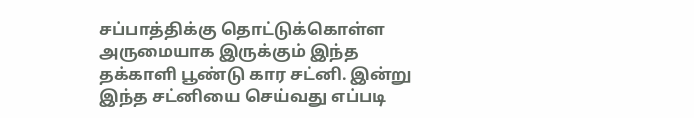சப்பாத்திக்கு தொட்டுக்கொள்ள அருமையாக இருக்கும் இந்த தக்காளி பூண்டு கார சட்னி. இன்று இந்த சட்னியை செய்வது எப்படி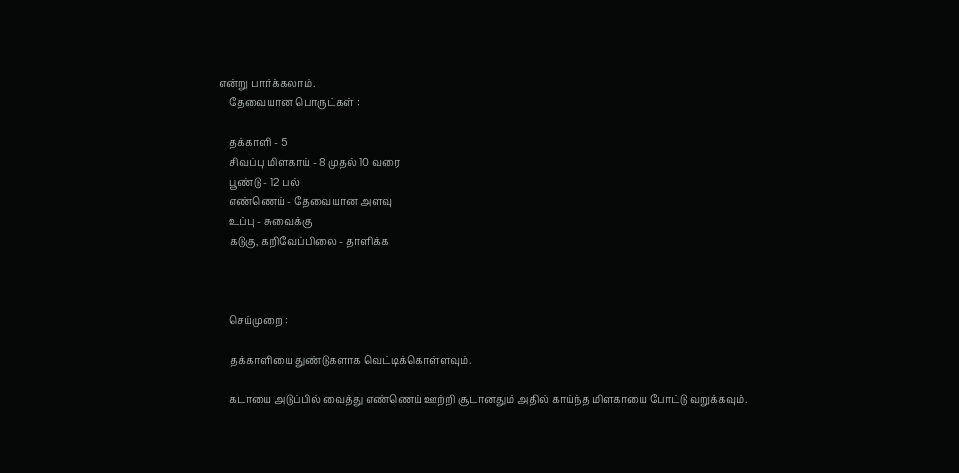என்று பார்க்கலாம்.
    தேவையான பொருட்கள் :

    தக்காளி - 5
    சிவப்பு மிளகாய் - 8 முதல் 10 வரை
    பூண்டு - 12 பல்
    எண்ணெய் - தேவையான அளவு
    உப்பு - சுவைக்கு
    கடுகு, கறிவேப்பிலை - தாளிக்க



    செய்முறை :

    தக்காளியை துண்டுகளாக வெட்டிக்கொள்ளவும்.

    கடாயை அடுப்பில் வைத்து எண்ணெய் ஊற்றி சூடானதும் அதில் காய்ந்த மிளகாயை போட்டு வறுக்கவும்.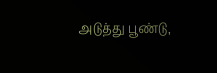அடுத்து பூண்டு,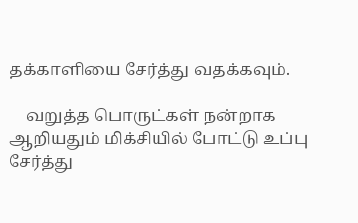தக்காளியை சேர்த்து வதக்கவும்.

    வறுத்த பொருட்கள் நன்றாக ஆறியதும் மிக்சியில் போட்டு உப்பு சேர்த்து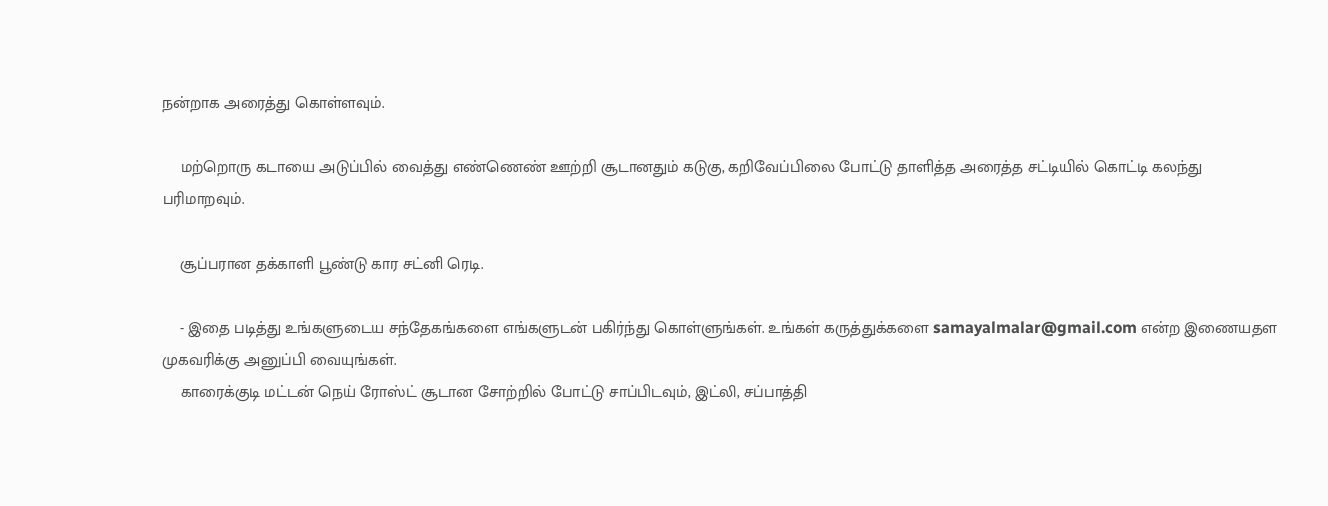நன்றாக அரைத்து கொள்ளவும்.

    மற்றொரு கடாயை அடுப்பில் வைத்து எண்ணெண் ஊற்றி சூடானதும் கடுகு, கறிவேப்பிலை போட்டு தாளித்த அரைத்த சட்டியில் கொட்டி கலந்து பரிமாறவும்.

    சூப்பரான தக்காளி பூண்டு கார சட்னி ரெடி.

    - இதை படித்து உங்களுடைய சந்தேகங்களை எங்களுடன் பகிர்ந்து கொள்ளுங்கள். உங்கள் கருத்துக்களை samayalmalar@gmail.com என்ற இணையதள முகவரிக்கு அனுப்பி வையுங்கள்.
    காரைக்குடி மட்டன் நெய் ரோஸ்ட் சூடான சோற்றில் போட்டு சாப்பிடவும், இட்லி, சப்பாத்தி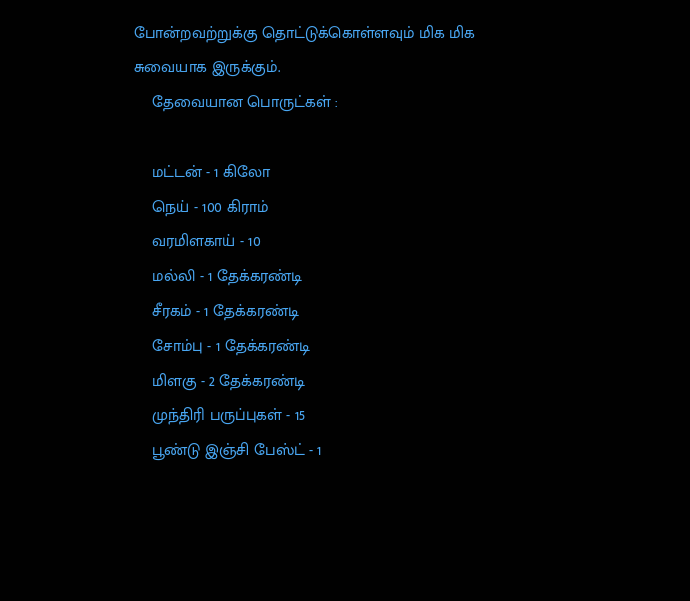போன்றவற்றுக்கு தொட்டுக்கொள்ளவும் மிக மிக சுவையாக இருக்கும்.
    தேவையான பொருட்கள் :

    மட்டன் - 1 கிலோ
    நெய் - 100 கிராம்
    வரமிளகாய் - 10
    மல்லி - 1 தேக்கரண்டி
    சீரகம் - 1 தேக்கரண்டி
    சோம்பு - 1 தேக்கரண்டி
    மிளகு - 2 தேக்கரண்டி
    முந்திரி பருப்புகள் - 15
    பூண்டு இஞ்சி பேஸ்ட் - 1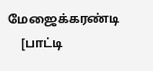மேஜைக்கரண்டி
    [பாட்டி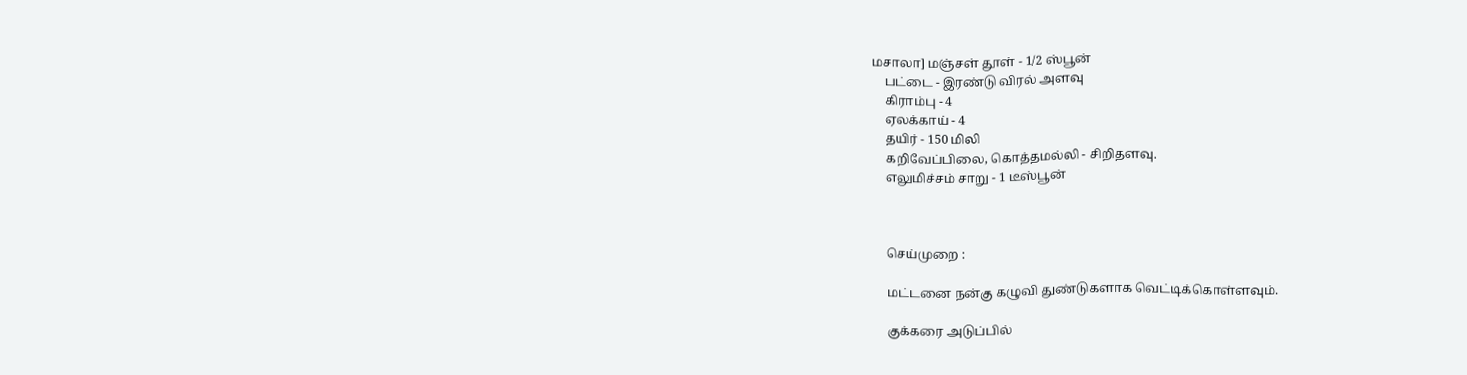மசாலா] மஞ்சள் தூள் - 1/2 ஸ்பூன்
    பட்டை - இரண்டு விரல் அளவு
    கிராம்பு - 4
    ஏலக்காய் - 4
    தயிர் - 150 மிலி
    கறிவேப்பிலை, கொத்தமல்லி - சிறிதளவு.
    எலுமிச்சம் சாறு - 1 டீஸ்பூன்



    செய்முறை :

    மட்டனை நன்கு கழுவி துண்டுகளாக வெட்டிக்கொள்ளவும்.

    குக்கரை அடுப்பில்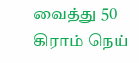வைத்து 50 கிராம் நெய்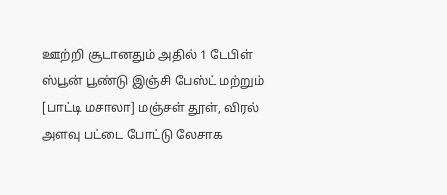ஊற்றி சூடானதும் அதில் 1 டேபிள் ஸ்பூன் பூண்டு இஞ்சி பேஸ்ட் மற்றும் [பாட்டி மசாலா] மஞ்சள் தூள், விரல் அளவு பட்டை போட்டு லேசாக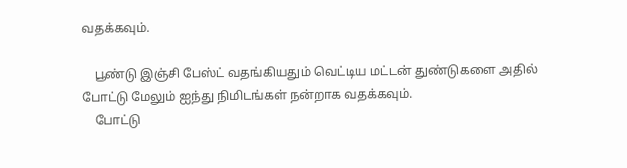வதக்கவும்.

    பூண்டு இஞ்சி பேஸ்ட் வதங்கியதும் வெட்டிய மட்டன் துண்டுகளை அதில் போட்டு மேலும் ஐந்து நிமிடங்கள் நன்றாக வதக்கவும்.
    போட்டு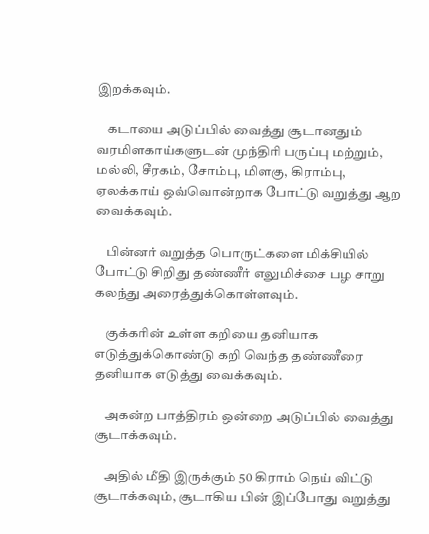இறக்கவும்.

    கடாயை அடுப்பில் வைத்து சூடானதும் வரமிளகாய்களுடன் முந்திரி பருப்பு மற்றும், மல்லி, சீரகம், சோம்பு, மிளகு, கிராம்பு, ஏலக்காய் ஒவ்வொன்றாக போட்டு வறுத்து ஆற வைக்கவும்.

    பின்னர் வறுத்த பொருட்களை மிக்சியில் போட்டு சிறிது தண்ணீர் எலுமிச்சை பழ சாறு கலந்து அரைத்துக்கொள்ளவும்.

    குக்கரின் உள்ள கறியை தனியாக எடுத்துக்கொண்டு கறி வெந்த தண்ணீரை தனியாக எடுத்து வைக்கவும்.

    அகன்ற பாத்திரம் ஒன்றை அடுப்பில் வைத்து சூடாக்கவும்.

    அதில் மீதி இருக்கும் 50 கிராம் நெய் விட்டு சூடாக்கவும், சூடாகிய பின் இப்போது வறுத்து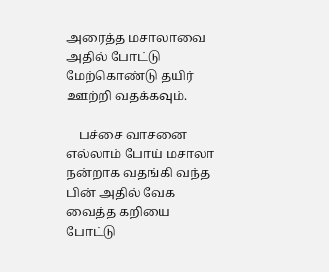அரைத்த மசாலாவை அதில் போட்டு மேற்கொண்டு தயிர் ஊற்றி வதக்கவும்.

    பச்சை வாசனை எல்லாம் போய் மசாலா நன்றாக வதங்கி வந்த பின் அதில் வேக வைத்த கறியை போட்டு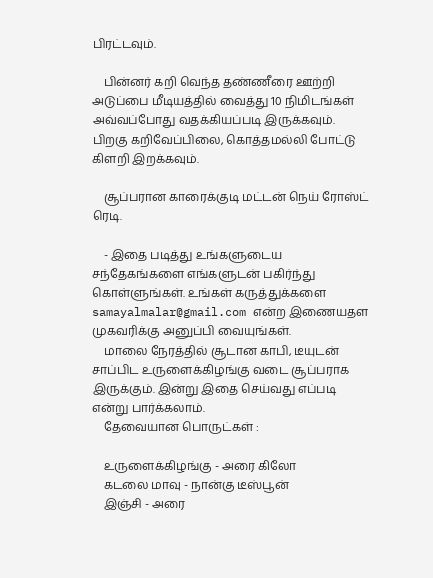பிரட்டவும்.

    பின்னர் கறி வெந்த தண்ணீரை ஊற்றி அடுப்பை மீடியத்தில் வைத்து 10 நிமிடங்கள் அவ்வப்போது வதக்கியப்படி இருக்கவும். பிறகு கறிவேப்பிலை, கொத்தமல்லி போட்டு கிளறி இறக்கவும்.

    சூப்பரான காரைக்குடி மட்டன் நெய் ரோஸ்ட் ரெடி.

    - இதை படித்து உங்களுடைய சந்தேகங்களை எங்களுடன் பகிர்ந்து கொள்ளுங்கள். உங்கள் கருத்துக்களை samayalmalar@gmail.com என்ற இணையதள முகவரிக்கு அனுப்பி வையுங்கள்.
    மாலை நேரத்தில் சூடான காபி, டீயுடன் சாப்பிட உருளைக்கிழங்கு வடை சூப்பராக இருக்கும். இன்று இதை செய்வது எப்படி என்று பார்க்கலாம்.
    தேவையான பொருட்கள் :

    உருளைக்கிழங்கு - அரை கிலோ
    கடலை மாவு - நான்கு டீஸ்பூன்
    இஞ்சி - அரை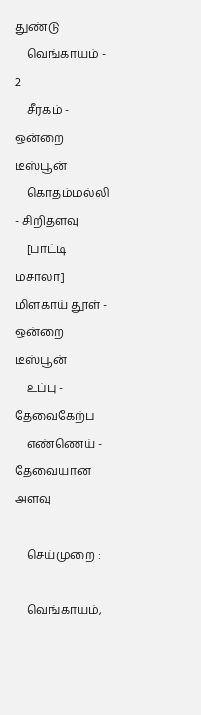துண்டு
    வெங்காயம் - 2
    சீரகம் - ஒன்றை டீஸ்பூன்
    கொதம்மல்லி - சிறிதளவு
    [பாட்டி மசாலா] மிளகாய் தூள் - ஒன்றை டீஸ்பூன்
    உப்பு - தேவைகேற்ப
    எண்ணெய் - தேவையான அளவு

    செய்முறை :

    வெங்காயம்,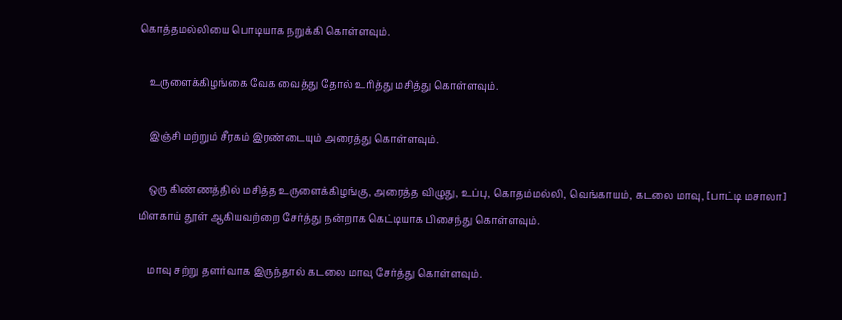கொத்தமல்லியை பொடியாக நறுக்கி கொள்ளவும்.

    உருளைக்கிழங்கை வேக வைத்து தோல் உரித்து மசித்து கொள்ளவும்.

    இஞ்சி மற்றும் சீரகம் இரண்டையும் அரைத்து கொள்ளவும்.

    ஒரு கிண்ணத்தில் மசித்த உருளைக்கிழங்கு, அரைத்த விழுது, உப்பு, கொதம்மல்லி, வெங்காயம், கடலை மாவு, [பாட்டி மசாலா] மிளகாய் தூள் ஆகியவற்றை சேர்த்து நன்றாக கெட்டியாக பிசைந்து கொள்ளவும்.

    மாவு சற்று தளர்வாக இருந்தால் கடலை மாவு சேர்த்து கொள்ளவும்.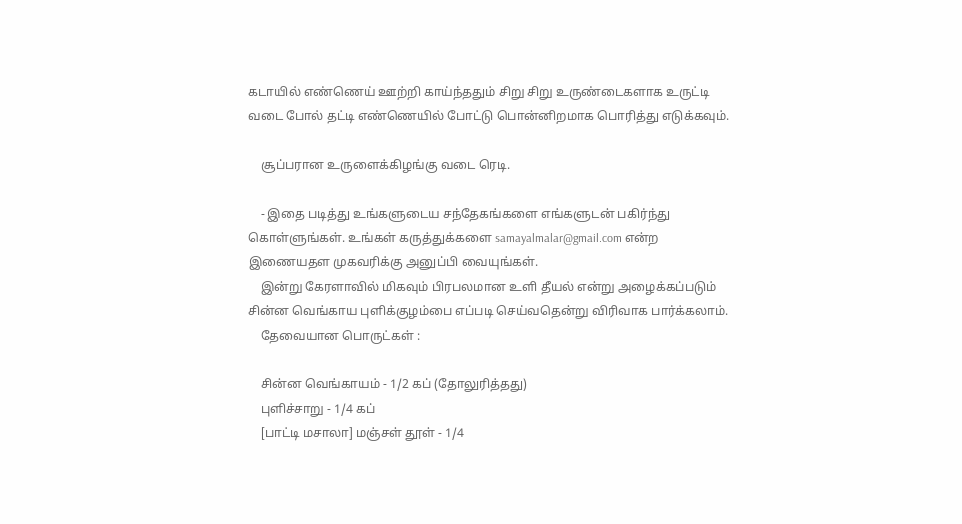கடாயில் எண்ணெய் ஊற்றி காய்ந்ததும் சிறு சிறு உருண்டைகளாக உருட்டி வடை போல் தட்டி எண்ணெயில் போட்டு பொன்னிறமாக பொரித்து எடுக்கவும்.

    சூப்பரான உருளைக்கிழங்கு வடை ரெடி.

    - இதை படித்து உங்களுடைய சந்தேகங்களை எங்களுடன் பகிர்ந்து கொள்ளுங்கள். உங்கள் கருத்துக்களை samayalmalar@gmail.com என்ற இணையதள முகவரிக்கு அனுப்பி வையுங்கள்.
    இன்று கேரளாவில் மிகவும் பிரபலமான உளி தீயல் என்று அழைக்கப்படும் சின்ன வெங்காய புளிக்குழம்பை எப்படி செய்வதென்று விரிவாக பார்க்கலாம்.
    தேவையான பொருட்கள் :

    சின்ன வெங்காயம் - 1/2 கப் (தோலுரித்தது)
    புளிச்சாறு - 1/4 கப்
    [பாட்டி மசாலா] மஞ்சள் தூள் - 1/4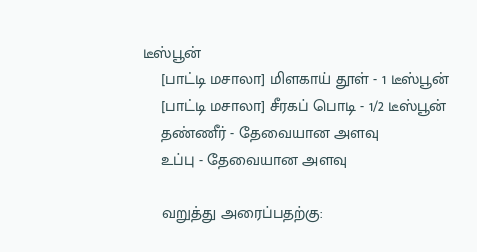டீஸ்பூன்
    [பாட்டி மசாலா] மிளகாய் தூள் - 1 டீஸ்பூன்
    [பாட்டி மசாலா] சீரகப் பொடி - 1/2 டீஸ்பூன்
    தண்ணீர் - தேவையான அளவு
    உப்பு - தேவையான அளவு

    வறுத்து அரைப்பதற்கு: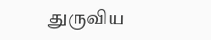துருவிய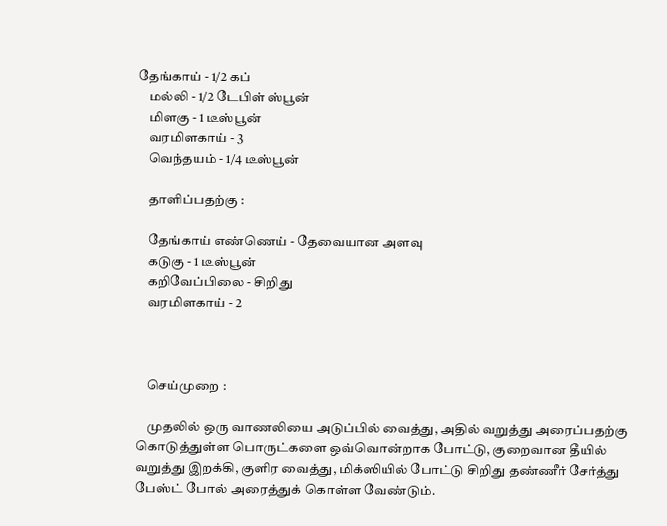தேங்காய் - 1/2 கப்
    மல்லி - 1/2 டேபிள் ஸ்பூன்
    மிளகு - 1 டீஸ்பூன்
    வரமிளகாய் - 3
    வெந்தயம் - 1/4 டீஸ்பூன்

    தாளிப்பதற்கு :

    தேங்காய் எண்ணெய் - தேவையான அளவு
    கடுகு - 1 டீஸ்பூன்
    கறிவேப்பிலை - சிறிது
    வரமிளகாய் - 2



    செய்முறை :

    முதலில் ஒரு வாணலியை அடுப்பில் வைத்து, அதில் வறுத்து அரைப்பதற்கு கொடுத்துள்ள பொருட்களை ஒவ்வொன்றாக போட்டு, குறைவான தீயில் வறுத்து இறக்கி, குளிர வைத்து, மிக்ஸியில் போட்டு சிறிது தண்ணீர் சேர்த்து பேஸ்ட் போல் அரைத்துக் கொள்ள வேண்டும்.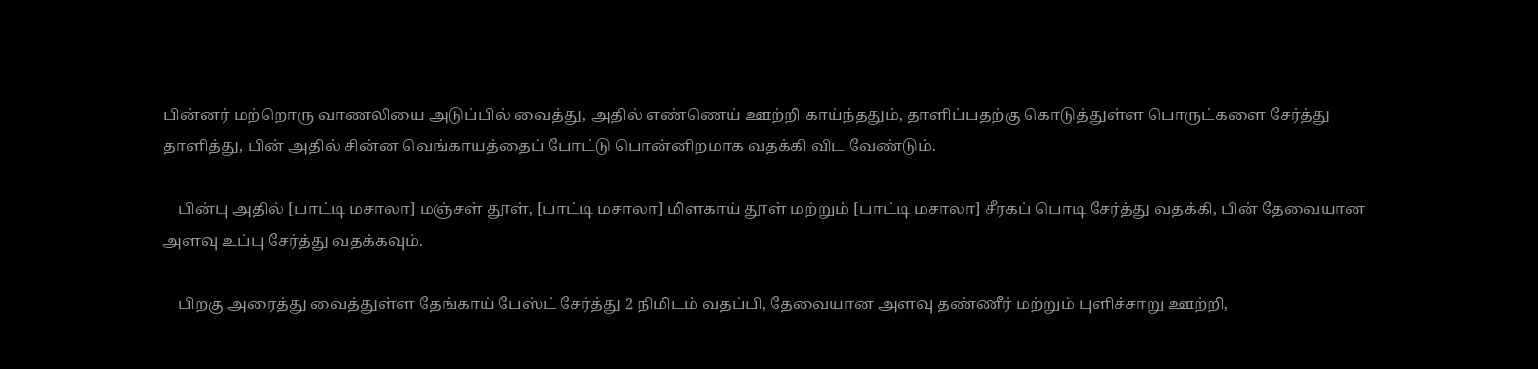பின்னர் மற்றொரு வாணலியை அடுப்பில் வைத்து, அதில் எண்ணெய் ஊற்றி காய்ந்ததும், தாளிப்பதற்கு கொடுத்துள்ள பொருட்களை சேர்த்து தாளித்து, பின் அதில் சின்ன வெங்காயத்தைப் போட்டு பொன்னிறமாக வதக்கி விட வேண்டும்.

    பின்பு அதில் [பாட்டி மசாலா] மஞ்சள் தூள், [பாட்டி மசாலா] மிளகாய் தூள் மற்றும் [பாட்டி மசாலா] சீரகப் பொடி சேர்த்து வதக்கி, பின் தேவையான அளவு உப்பு சேர்த்து வதக்கவும்.

    பிறகு அரைத்து வைத்துள்ள தேங்காய் பேஸ்ட் சேர்த்து 2 நிமிடம் வதப்பி, தேவையான அளவு தண்ணீர் மற்றும் புளிச்சாறு ஊற்றி,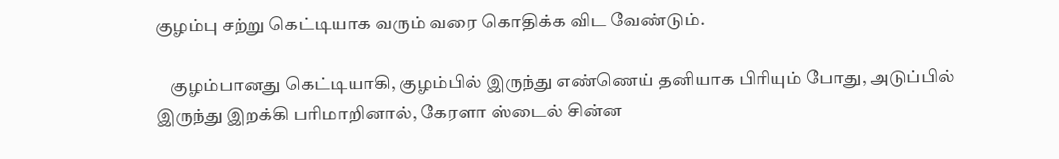குழம்பு சற்று கெட்டியாக வரும் வரை கொதிக்க விட வேண்டும்.

    குழம்பானது கெட்டியாகி, குழம்பில் இருந்து எண்ணெய் தனியாக பிரியும் போது, அடுப்பில் இருந்து இறக்கி பரிமாறினால், கேரளா ஸ்டைல் சின்ன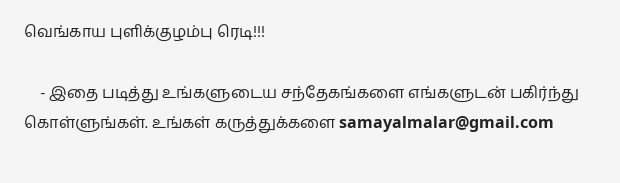வெங்காய புளிக்குழம்பு ரெடி!!!

    - இதை படித்து உங்களுடைய சந்தேகங்களை எங்களுடன் பகிர்ந்து கொள்ளுங்கள். உங்கள் கருத்துக்களை samayalmalar@gmail.com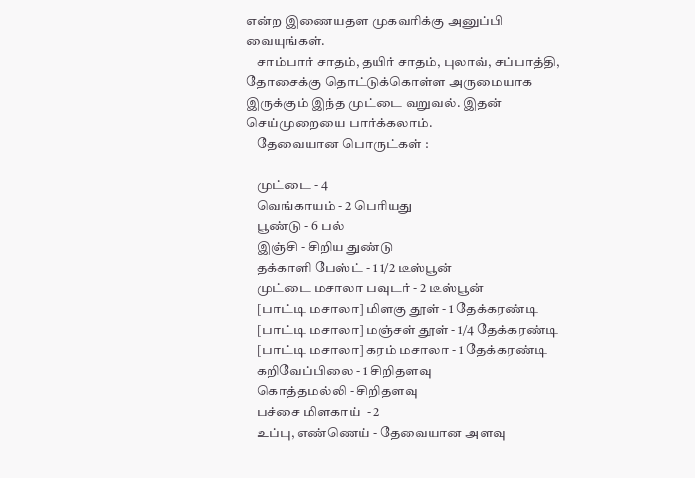என்ற இணையதள முகவரிக்கு அனுப்பி வையுங்கள்.
    சாம்பார் சாதம், தயிர் சாதம், புலாவ், சப்பாத்தி, தோசைக்கு தொட்டுக்கொள்ள அருமையாக இருக்கும் இந்த முட்டை வறுவல். இதன் செய்முறையை பார்க்கலாம்.
    தேவையான பொருட்கள் :

    முட்டை - 4
    வெங்காயம் - 2 பெரியது
    பூண்டு - 6 பல்
    இஞ்சி - சிறிய துண்டு
    தக்காளி பேஸ்ட் - 1 1/2 டீஸ்பூன்
    முட்டை மசாலா பவுடர் - 2 டீஸ்பூன்
    [பாட்டி மசாலா] மிளகு தூள் - 1 தேக்கரண்டி
    [பாட்டி மசாலா] மஞ்சள் தூள் - 1/4 தேக்கரண்டி
    [பாட்டி மசாலா] கரம் மசாலா - 1 தேக்கரண்டி
    கறிவேப்பிலை - 1 சிறிதளவு
    கொத்தமல்லி - சிறிதளவு
    பச்சை மிளகாய்  - 2
    உப்பு, எண்ணெய் - தேவையான அளவு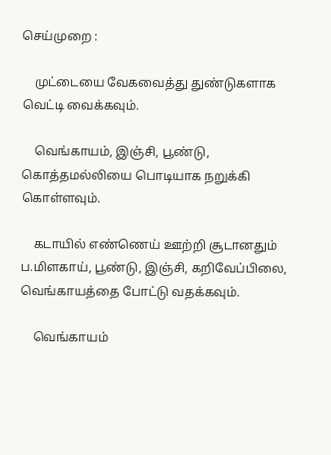செய்முறை :

    முட்டையை வேகவைத்து துண்டுகளாக வெட்டி வைக்கவும்.

    வெங்காயம், இஞ்சி, பூண்டு, கொத்தமல்லியை பொடியாக நறுக்கி கொள்ளவும்.

    கடாயில் எண்ணெய் ஊற்றி சூடானதும் ப.மிளகாய், பூண்டு, இஞ்சி, கறிவேப்பிலை, வெங்காயத்தை போட்டு வதக்கவும்.

    வெங்காயம்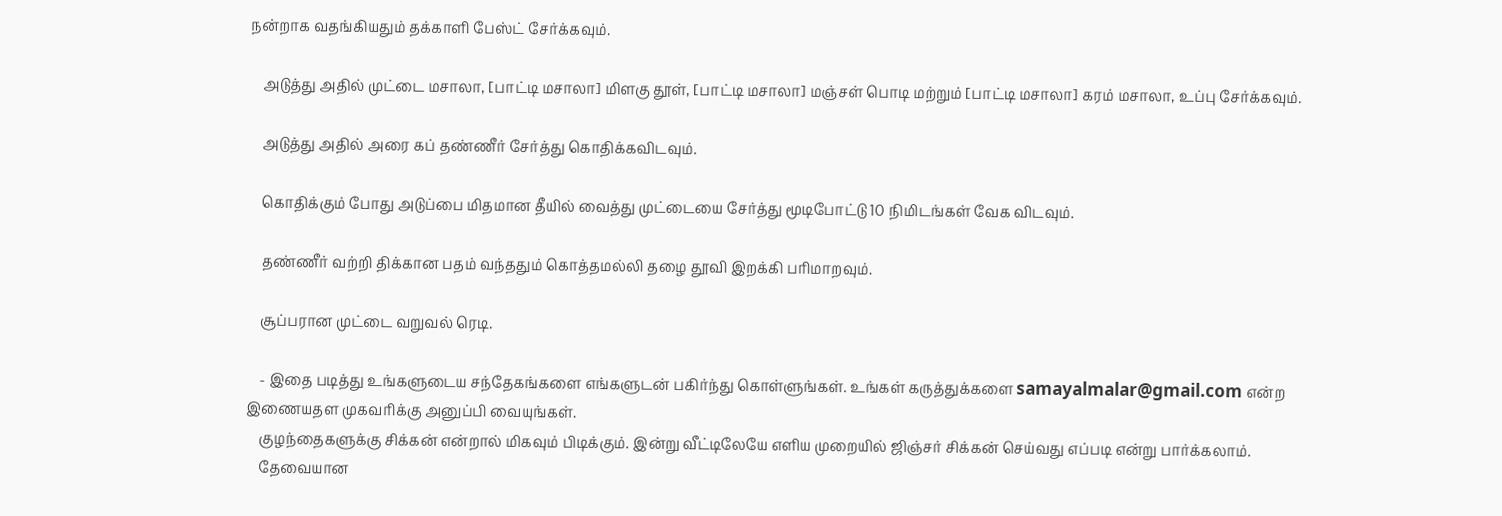நன்றாக வதங்கியதும் தக்காளி பேஸ்ட் சேர்க்கவும்.

    அடுத்து அதில் முட்டை மசாலா, [பாட்டி மசாலா] மிளகு தூள், [பாட்டி மசாலா] மஞ்சள் பொடி மற்றும் [பாட்டி மசாலா] கரம் மசாலா, உப்பு சேர்க்கவும்.

    அடுத்து அதில் அரை கப் தண்ணீர் சேர்த்து கொதிக்கவிடவும்.

    கொதிக்கும் போது அடுப்பை மிதமான தீயில் வைத்து முட்டையை சேர்த்து மூடிபோட்டு 10 நிமிடங்கள் வேக விடவும்.

    தண்ணீர் வற்றி திக்கான பதம் வந்ததும் கொத்தமல்லி தழை தூவி இறக்கி பரிமாறவும்.

    சூப்பரான முட்டை வறுவல் ரெடி.

    - இதை படித்து உங்களுடைய சந்தேகங்களை எங்களுடன் பகிர்ந்து கொள்ளுங்கள். உங்கள் கருத்துக்களை samayalmalar@gmail.com என்ற இணையதள முகவரிக்கு அனுப்பி வையுங்கள்.
    குழந்தைகளுக்கு சிக்கன் என்றால் மிகவும் பிடிக்கும். இன்று வீட்டிலேயே எளிய முறையில் ஜிஞ்சர் சிக்கன் செய்வது எப்படி என்று பார்க்கலாம்.
    தேவையான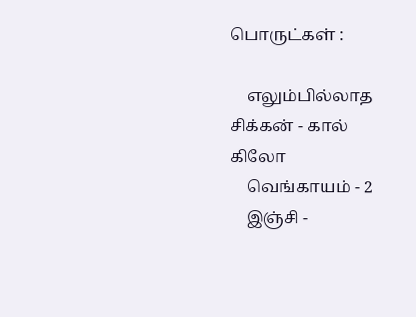பொருட்கள் :

    எலும்பில்லாத சிக்கன் - கால் கிலோ
    வெங்காயம் - 2
    இஞ்சி -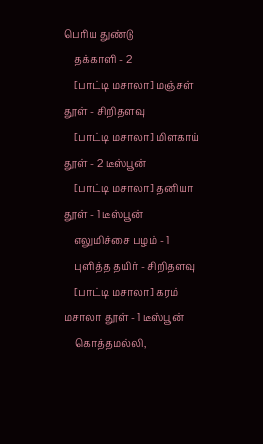பெரிய துண்டு
    தக்காளி - 2
    [பாட்டி மசாலா] மஞ்சள் தூள் - சிறிதளவு
    [பாட்டி மசாலா] மிளகாய் தூள் - 2 டீஸ்பூன்
    [பாட்டி மசாலா] தனியா தூள் - 1 டீஸ்பூன்
    எலுமிச்சை பழம் - 1
    புளித்த தயிர் - சிறிதளவு
    [பாட்டி மசாலா] கரம் மசாலா தூள் - 1 டீஸ்பூன்
    கொத்தமல்லி,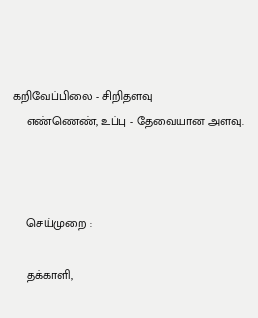கறிவேப்பிலை - சிறிதளவு
    எண்ணெண், உப்பு - தேவையான அளவு.



    செய்முறை :

    தக்காளி,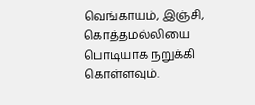வெங்காயம், இஞ்சி, கொத்தமல்லியை பொடியாக நறுக்கி கொள்ளவும்.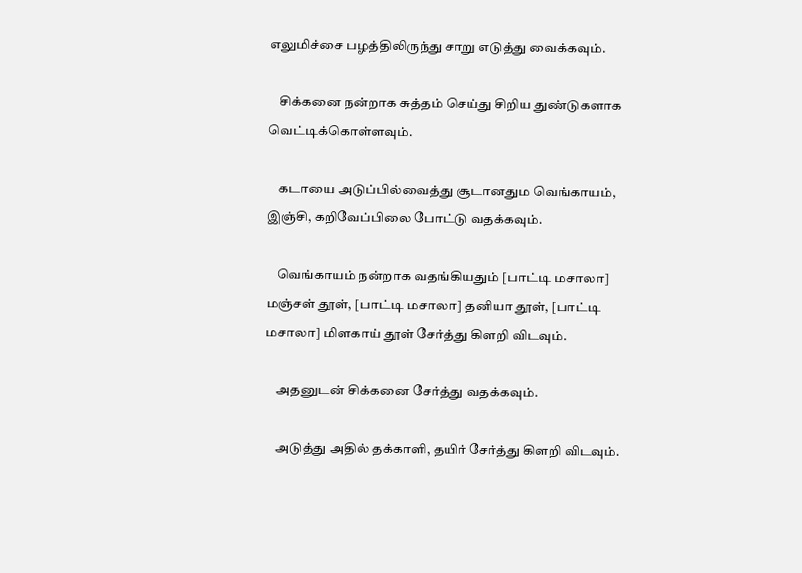எலுமிச்சை பழத்திலிருந்து சாறு எடுத்து வைக்கவும்.

    சிக்கனை நன்றாக சுத்தம் செய்து சிறிய துண்டுகளாக வெட்டிக்கொள்ளவும்.

    கடாயை அடுப்பில்வைத்து சூடானதும வெங்காயம், இஞ்சி, கறிவேப்பிலை போட்டு வதக்கவும்.

    வெங்காயம் நன்றாக வதங்கியதும் [பாட்டி மசாலா] மஞ்சள் தூள், [பாட்டி மசாலா] தனியா தூள், [பாட்டி மசாலா] மிளகாய் தூள் சேர்த்து கிளறி விடவும்.

    அதனுடன் சிக்கனை சேர்த்து வதக்கவும்.

    அடுத்து அதில் தக்காளி, தயிர் சேர்த்து கிளறி விடவும்.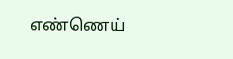எண்ணெய்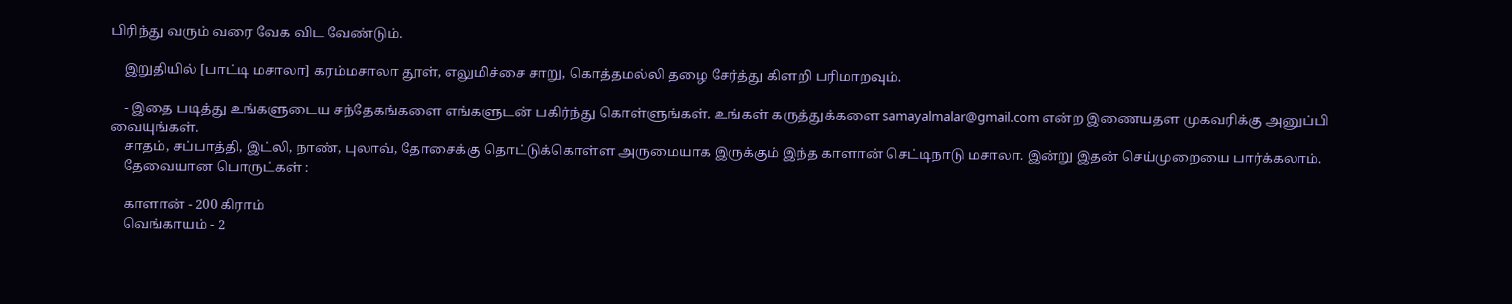பிரிந்து வரும் வரை வேக விட வேண்டும்.

    இறுதியில் [பாட்டி மசாலா] கரம்மசாலா தூள், எலுமிச்சை சாறு, கொத்தமல்லி தழை சேர்த்து கிளறி பரிமாறவும்.

    - இதை படித்து உங்களுடைய சந்தேகங்களை எங்களுடன் பகிர்ந்து கொள்ளுங்கள். உங்கள் கருத்துக்களை samayalmalar@gmail.com என்ற இணையதள முகவரிக்கு அனுப்பி வையுங்கள்.
    சாதம், சப்பாத்தி, இட்லி, நாண், புலாவ், தோசைக்கு தொட்டுக்கொள்ள அருமையாக இருக்கும் இந்த காளான் செட்டிநாடு மசாலா. இன்று இதன் செய்முறையை பார்க்கலாம்.
    தேவையான பொருட்கள் :

    காளான் - 200 கிராம்
    வெங்காயம் - 2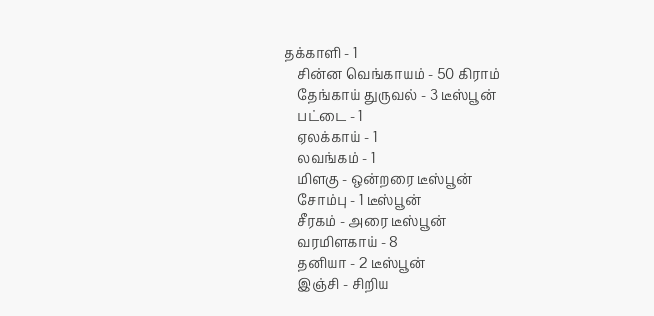தக்காளி - 1
    சின்ன வெங்காயம் - 50 கிராம்
    தேங்காய் துருவல் - 3 டீஸ்பூன்
    பட்டை - 1
    ஏலக்காய் - 1
    லவங்கம் - 1
    மிளகு - ஒன்றரை டீஸ்பூன்
    சோம்பு - 1 டீஸ்பூன்
    சீரகம் - அரை டீஸ்பூன்
    வரமிளகாய் - 8
    தனியா - 2 டீஸ்பூன்
    இஞ்சி - சிறிய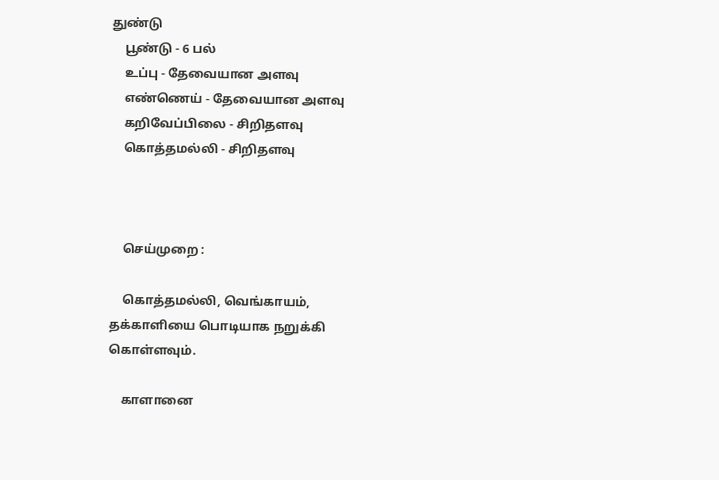துண்டு
    பூண்டு - 6 பல்
    உப்பு - தேவையான அளவு
    எண்ணெய் - தேவையான அளவு
    கறிவேப்பிலை - சிறிதளவு
    கொத்தமல்லி - சிறிதளவு



    செய்முறை :

    கொத்தமல்லி, வெங்காயம், தக்காளியை பொடியாக நறுக்கி கொள்ளவும்.

    காளானை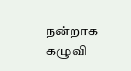நன்றாக கழுவி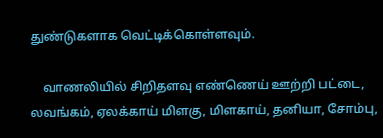துண்டுகளாக வெட்டிக்கொள்ளவும்.

    வாணலியில் சிறிதளவு எண்ணெய் ஊற்றி பட்டை, லவங்கம், ஏலக்காய் மிளகு, மிளகாய், தனியா, சோம்பு,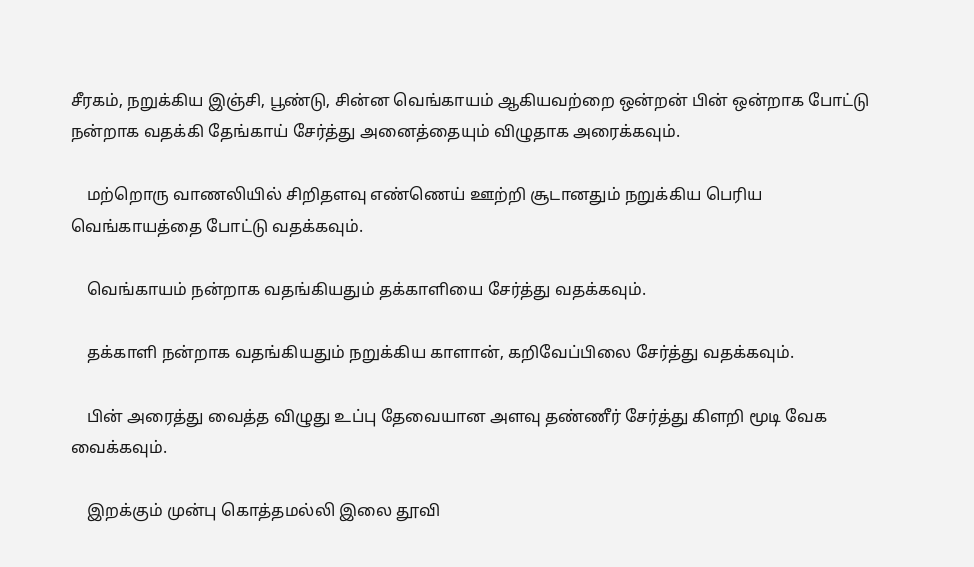சீரகம், நறுக்கிய இஞ்சி, பூண்டு, சின்ன வெங்காயம் ஆகியவற்றை ஒன்றன் பின் ஒன்றாக போட்டு நன்றாக வதக்கி தேங்காய் சேர்த்து அனைத்தையும் விழுதாக அரைக்கவும்.

    மற்றொரு வாணலியில் சிறிதளவு எண்ணெய் ஊற்றி சூடானதும் நறுக்கிய பெரிய வெங்காயத்தை போட்டு வதக்கவும்.

    வெங்காயம் நன்றாக வதங்கியதும் தக்காளியை சேர்த்து வதக்கவும்.

    தக்காளி நன்றாக வதங்கியதும் நறுக்கிய காளான், கறிவேப்பிலை சேர்த்து வதக்கவும்.

    பின் அரைத்து வைத்த விழுது உப்பு தேவையான அளவு தண்ணீர் சேர்த்து கிளறி மூடி வேக வைக்கவும்.

    இறக்கும் முன்பு கொத்தமல்லி இலை தூவி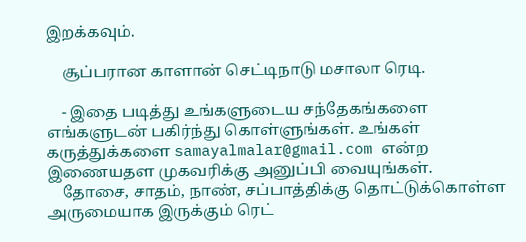இறக்கவும்.

    சூப்பரான காளான் செட்டிநாடு மசாலா ரெடி.

    - இதை படித்து உங்களுடைய சந்தேகங்களை எங்களுடன் பகிர்ந்து கொள்ளுங்கள். உங்கள் கருத்துக்களை samayalmalar@gmail.com என்ற இணையதள முகவரிக்கு அனுப்பி வையுங்கள்.
    தோசை, சாதம், நாண், சப்பாத்திக்கு தொட்டுக்கொள்ள அருமையாக இருக்கும் ரெட்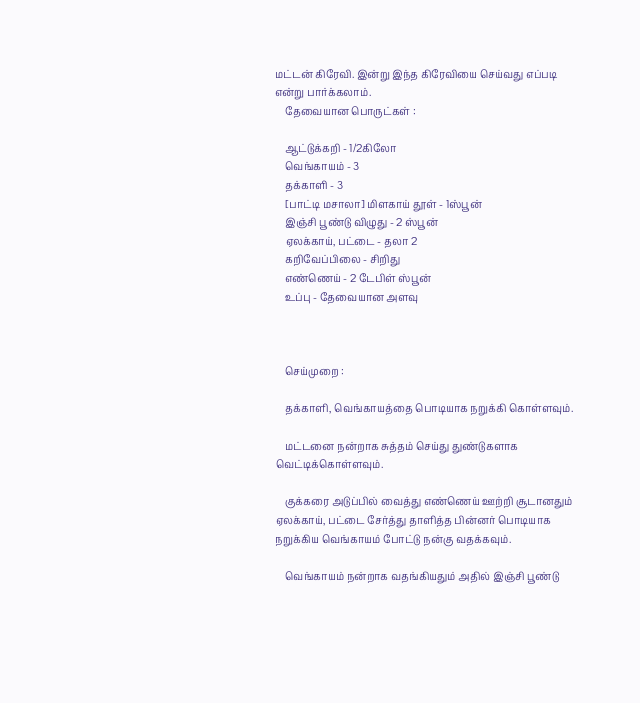மட்டன் கிரேவி. இன்று இந்த கிரேவியை செய்வது எப்படி என்று பார்க்கலாம்.
    தேவையான பொருட்கள் :

    ஆட்டுக்கறி - 1/2கிலோ
    வெங்காயம் - 3
    தக்காளி - 3
    [பாட்டி மசாலா] மிளகாய் தூள் - 1ஸ்பூன்
    இஞ்சி பூண்டு விழுது - 2 ஸ்பூன்
    ஏலக்காய், பட்டை - தலா 2
    கறிவேப்பிலை - சிறிது
    எண்ணெய் - 2 டேபிள் ஸ்பூன்
    உப்பு - தேவையான அளவு



    செய்முறை :

    தக்காளி, வெங்காயத்தை பொடியாக நறுக்கி கொள்ளவும்.

    மட்டனை நன்றாக சுத்தம் செய்து துண்டுகளாக வெட்டிக்கொள்ளவும்.

    குக்கரை அடுப்பில் வைத்து எண்ணெய் ஊற்றி சூடானதும் ஏலக்காய், பட்டை சேர்த்து தாளித்த பின்னர் பொடியாக நறுக்கிய வெங்காயம் போட்டு நன்கு வதக்கவும்.

    வெங்காயம் நன்றாக வதங்கியதும் அதில் இஞ்சி பூண்டு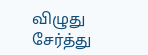விழுது சேர்த்து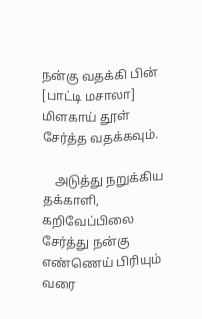நன்கு வதக்கி பின் [பாட்டி மசாலா] மிளகாய் தூள் சேர்த்த வதக்கவும்.

    அடுத்து நறுக்கிய தக்காளி, கறிவேப்பிலை சேர்த்து நன்கு எண்ணெய் பிரியும் வரை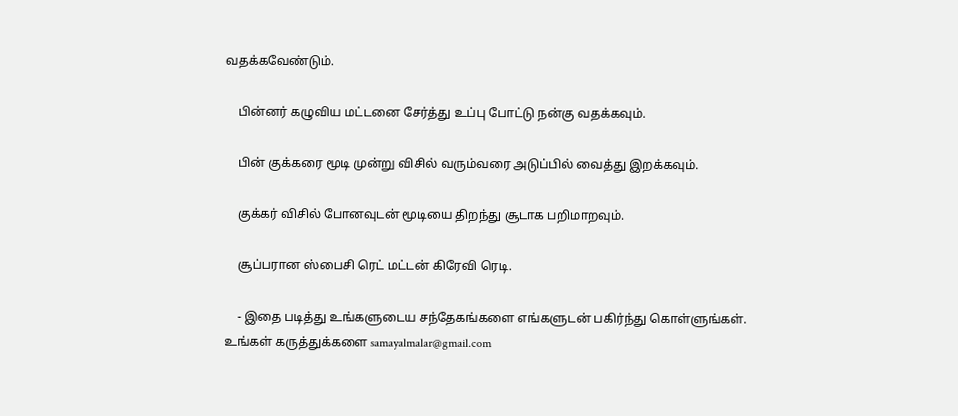வதக்கவேண்டும்.

    பின்னர் கழுவிய மட்டனை சேர்த்து உப்பு போட்டு நன்கு வதக்கவும்.

    பின் குக்கரை மூடி முன்று விசில் வரும்வரை அடுப்பில் வைத்து இறக்கவும்.

    குக்கர் விசில் போனவுடன் மூடியை திறந்து சூடாக பறிமாறவும்.

    சூப்பரான ஸ்பைசி ரெட் மட்டன் கிரேவி ரெடி.

    - இதை படித்து உங்களுடைய சந்தேகங்களை எங்களுடன் பகிர்ந்து கொள்ளுங்கள். உங்கள் கருத்துக்களை samayalmalar@gmail.com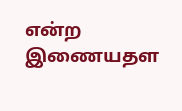என்ற இணையதள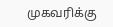முகவரிக்கு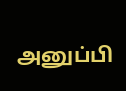அனுப்பி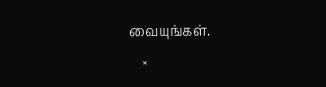வையுங்கள்.
    ×